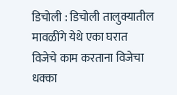डिचोली : डिचोली तालुक्यातील मावळींगे येथे एका घरात विजेचे काम करताना विजेचा धक्का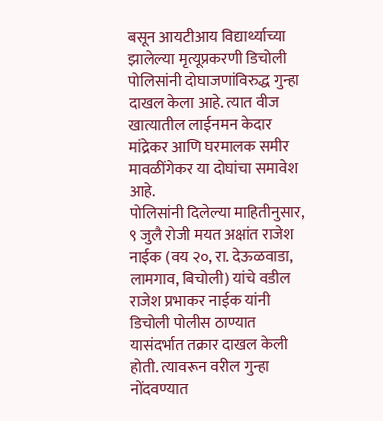बसून आयटीआय विद्यार्थ्याच्या झालेल्या मृत्यूप्रकरणी डिचोली पोलिसांनी दोघाजणांविरुद्ध गुन्हा दाखल केला आहे. त्यात वीज खात्यातील लाईनमन केदार मांद्रेकर आणि घरमालक समीर मावळींगेकर या दोघांचा समावेश आहे.
पोलिसांनी दिलेल्या माहितीनुसार, ९ जुलै रोजी मयत अक्षांत राजेश नाईक (वय २०, रा. देऊळवाडा, लामगाव, बिचोली) यांचे वडील राजेश प्रभाकर नाईक यांनी डिचोली पोलीस ठाण्यात यासंदर्भात तक्रार दाखल केली होती. त्यावरून वरील गुन्हा नोंदवण्यात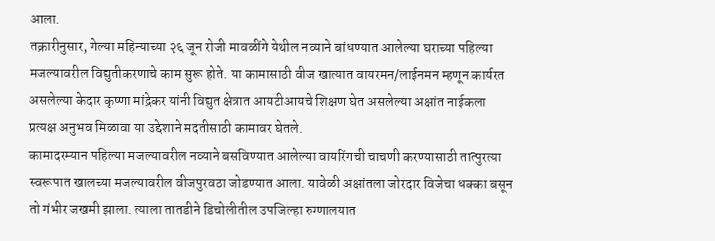आला.
तक्रारीनुसार, गेल्या महिन्याच्या २६ जून रोजी मावळींगे येथील नव्याने बांधण्यात आलेल्या घराच्या पहिल्या मजल्यावरील विद्युतीकरणाचे काम सुरू होते. या कामासाठी वीज खात्यात वायरमन/लाईनमन म्हणून कार्यरत असलेल्या केदार कृष्णा मांद्रेकर यांनी विद्युत क्षेत्रात आयटीआयचे शिक्षण घेत असलेल्या अक्षांत नाईकला प्रत्यक्ष अनुभव मिळावा या उद्देशाने मदतीसाठी कामावर घेतले.
कामादरम्यान पहिल्या मजल्यावरील नव्याने बसविण्यात आलेल्या वायरिंगची चाचणी करण्यासाठी तात्पुरत्या स्वरूपात खालच्या मजल्यावरील वीजपुरवठा जोडण्यात आला. यावेळी अक्षांतला जोरदार विजेचा धक्का बसून तो गंभीर जखमी झाला. त्याला तातडीने डिचोलीतील उपजिल्हा रुग्णालयात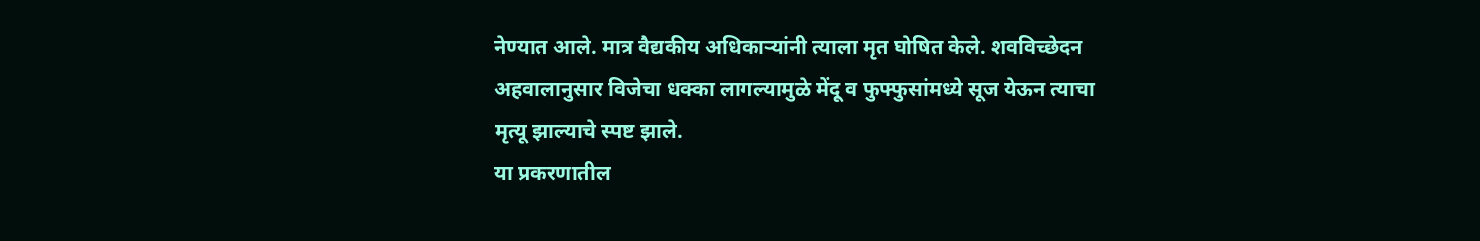नेण्यात आले. मात्र वैद्यकीय अधिकाऱ्यांनी त्याला मृत घोषित केले. शवविच्छेदन अहवालानुसार विजेचा धक्का लागल्यामुळे मेंदू व फुफ्फुसांमध्ये सूज येऊन त्याचा मृत्यू झाल्याचे स्पष्ट झाले.
या प्रकरणातील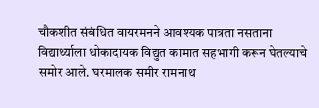चौकशीत संबंधित वायरमनने आवश्यक पात्रता नसताना विद्यार्थ्याला धोकादायक विद्युत कामात सहभागी करून घेतल्याचे समोर आले. घरमालक समीर रामनाथ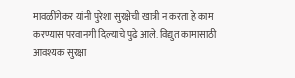मावळींगेकर यांनी पुरेशा सुरक्षेची खात्री न करता हे काम करण्यास परवानगी दिल्याचे पुढे आले. विद्युत कामासाठी आवश्यक सुरक्षा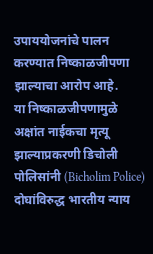उपाययोजनांचे पालन करण्यात निष्काळजीपणा झाल्याचा आरोप आहे.
या निष्काळजीपणामुळे अक्षांत नाईकचा मृत्यू झाल्याप्रकरणी डिचोली पोलिसांनी (Bicholim Police) दोघांविरुद्ध भारतीय न्याय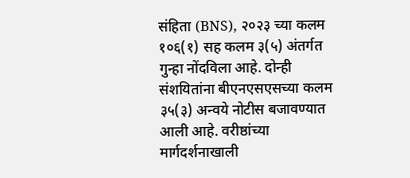संहिता (BNS), २०२३ च्या कलम १०६(१) सह कलम ३(५) अंतर्गत गुन्हा नोंदविला आहे. दोन्ही संशयितांना बीएनएसएसच्या कलम ३५(३) अन्वये नोटीस बजावण्यात आली आहे. वरीष्ठांच्या मार्गदर्शनाखाली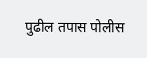पुढील तपास पोलीस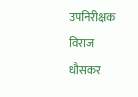उपनिरीक्षक विराज धौसकर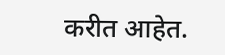करीत आहेत.